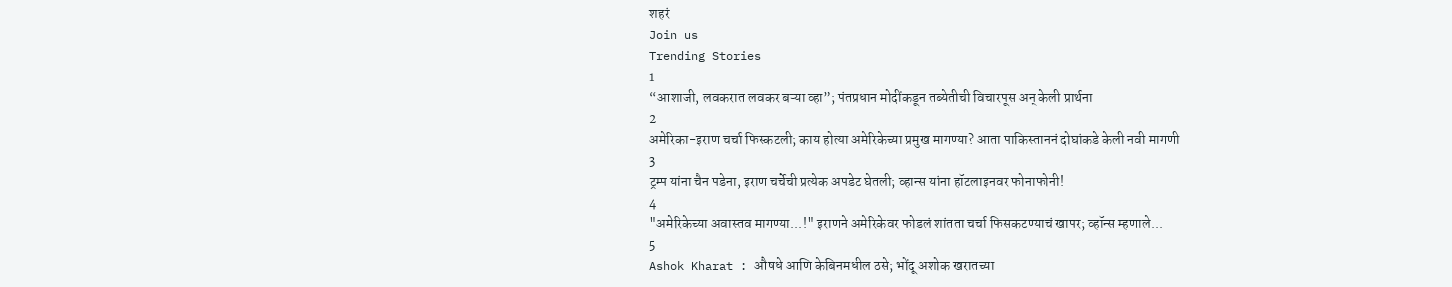शहरं
Join us
Trending Stories
1
“आशाजी, लवकरात लवकर बऱ्या व्हा”; पंतप्रधान मोदींकडून तब्येतीची विचारपूस अन् केली प्रार्थना
2
अमेरिका-इराण चर्चा फिस्कटली; काय होत्या अमेरिकेच्या प्रमुख मागण्या? आता पाकिस्ताननं दोघांकडे केली नवी मागणी
3
ट्रम्प यांना चैन पडेना, इराण चर्चेची प्रत्येक अपडेट घेतली; व्हान्स यांना हॉटलाइनवर फोनाफोनी!
4
"अमेरिकेच्या अवास्तव मागण्या...!" इराणने अमेरिकेवर फोडलं शांतता चर्चा फिसकटण्याचं खापर; व्हॉन्स म्हणाले...
5
Ashok Kharat : औषधे आणि केबिनमधील ठसे; भोंदू अशोक खरातच्या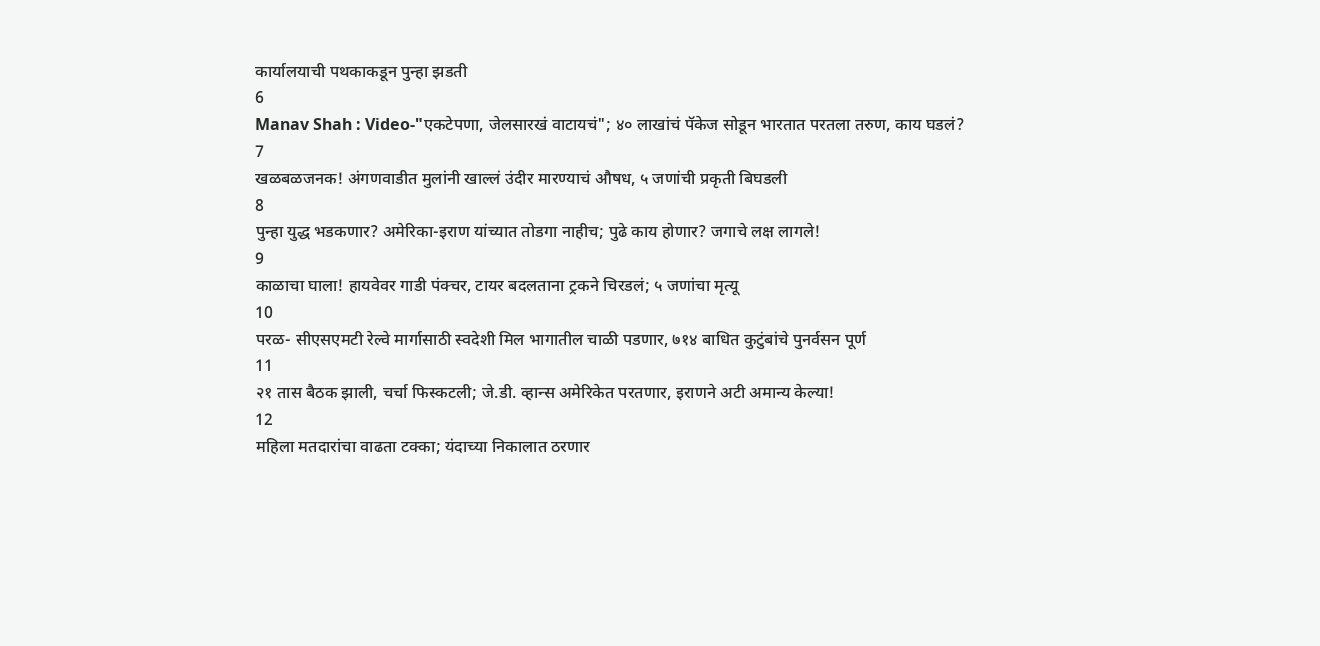कार्यालयाची पथकाकडून पुन्हा झडती
6
Manav Shah : Video-"एकटेपणा, जेलसारखं वाटायचं"; ४० लाखांचं पॅकेज सोडून भारतात परतला तरुण, काय घडलं?
7
खळबळजनक! अंगणवाडीत मुलांनी खाल्लं उंदीर मारण्याचं औषध, ५ जणांची प्रकृती बिघडली
8
पुन्हा युद्ध भडकणार? अमेरिका-इराण यांच्यात तोडगा नाहीच; पुढे काय होणार? जगाचे लक्ष लागले!
9
काळाचा घाला! हायवेवर गाडी पंक्चर, टायर बदलताना ट्रकने चिरडलं; ५ जणांचा मृत्यू
10
परळ- सीएसएमटी रेल्वे मार्गासाठी स्वदेशी मिल भागातील चाळी पडणार, ७१४ बाधित कुटुंबांचे पुनर्वसन पूर्ण
11
२१ तास बैठक झाली, चर्चा फिस्कटली; जे.डी. व्हान्स अमेरिकेत परतणार, इराणने अटी अमान्य केल्या!
12
महिला मतदारांचा वाढता टक्का; यंदाच्या निकालात ठरणार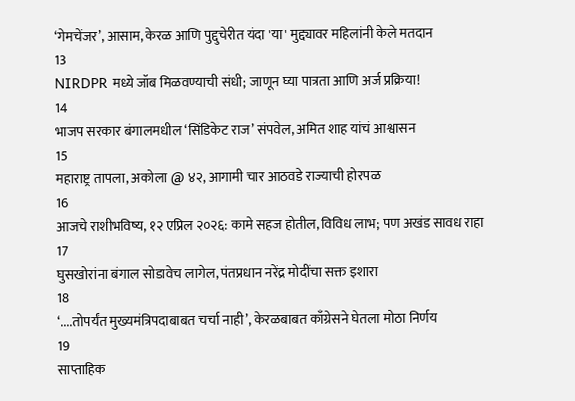‘गेमचेंजर’, आसाम, केरळ आणि पुद्दुचेरीत यंदा 'या' मुद्द्यावर महिलांनी केले मतदान
13
NIRDPR मध्ये जॉब मिळवण्याची संधी; जाणून घ्या पात्रता आणि अर्ज प्रक्रिया!
14
भाजप सरकार बंगालमधील ‘सिंडिकेट राज’ संपवेल, अमित शाह यांचं आश्वासन
15
महाराष्ट्र तापला, अकोला @ ४२, आगामी चार आठवडे राज्याची होरपळ
16
आजचे राशीभविष्य, १२ एप्रिल २०२६: कामे सहज होतील, विविध लाभ; पण अखंड सावध राहा
17
घुसखोरांना बंगाल सोडावेच लागेल, पंतप्रधान नरेंद्र मोदींचा सक्त इशारा
18
‘....तोपर्यंत मुख्यमंत्रिपदाबाबत चर्चा नाही’, केरळबाबत काँग्रेसने घेतला मोठा निर्णय
19
साप्ताहिक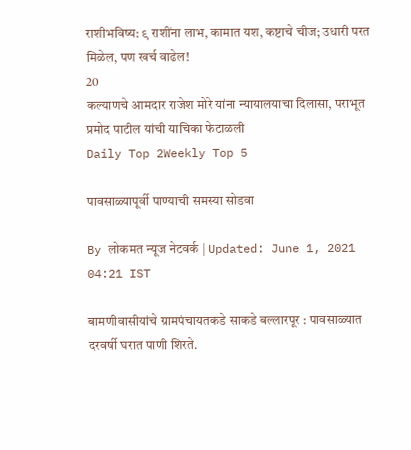राशीभविष्य: ९ राशींना लाभ, कामात यश, कष्टाचे चीज; उधारी परत मिळेल, पण खर्च वाढेल!
20
कल्याणचे आमदार राजेश मोरे यांना न्यायालयाचा दिलासा, पराभूत प्रमोद पाटील यांची याचिका फेटाळली
Daily Top 2Weekly Top 5

पावसाळ्यापूर्वी पाण्याची समस्या सोडवा

By लोकमत न्यूज नेटवर्क | Updated: June 1, 2021 04:21 IST

बामणीवासीयांचे ग्रामपंचायतकडे साकडे बल्लारपूर : पावसाळ्यात दरवर्षी घरात पाणी शिरते.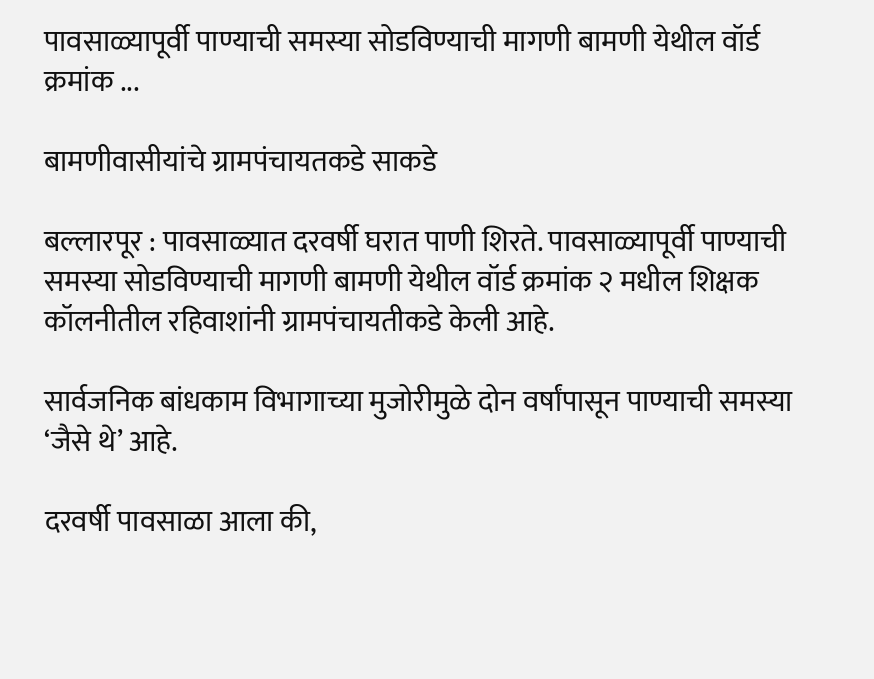पावसाळ्यापूर्वी पाण्याची समस्या सोडविण्याची मागणी बामणी येथील वॉर्ड क्रमांक ...

बामणीवासीयांचे ग्रामपंचायतकडे साकडे

बल्लारपूर : पावसाळ्यात दरवर्षी घरात पाणी शिरते. पावसाळ्यापूर्वी पाण्याची समस्या सोडविण्याची मागणी बामणी येथील वॉर्ड क्रमांक २ मधील शिक्षक कॉलनीतील रहिवाशांनी ग्रामपंचायतीकडे केली आहे.

सार्वजनिक बांधकाम विभागाच्या मुजोरीमुळे दोन वर्षांपासून पाण्याची समस्या ‘जैसे थे’ आहे.

दरवर्षी पावसाळा आला की,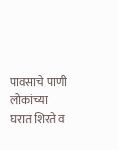पावसाचे पाणी लोकांच्या घरात शिरते व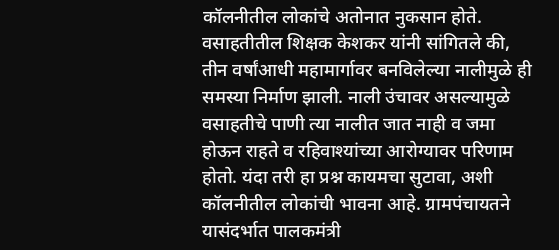कॉलनीतील लोकांचे अतोनात नुकसान होते. वसाहतीतील शिक्षक केशकर यांनी सांगितले की, तीन वर्षांआधी महामार्गावर बनविलेल्या नालीमुळे ही समस्या निर्माण झाली. नाली उंचावर असल्यामुळे वसाहतीचे पाणी त्या नालीत जात नाही व जमा होऊन राहते व रहिवाश्यांच्या आरोग्यावर परिणाम होतो. यंदा तरी हा प्रश्न कायमचा सुटावा, अशी कॉलनीतील लोकांची भावना आहे. ग्रामपंचायतने यासंदर्भात पालकमंत्री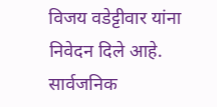विजय वडेट्टीवार यांना निवेदन दिले आहे. सार्वजनिक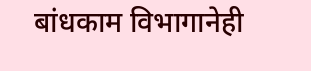बांधकाम विभागानेही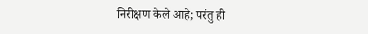निरीक्षण केले आहे; परंतु ही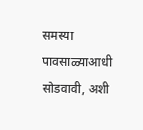समस्या पावसाळ्याआधी सोडवावी, अशी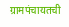ग्रामपंचायतची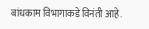बांधकाम विभागाकडे विनंती आहे.